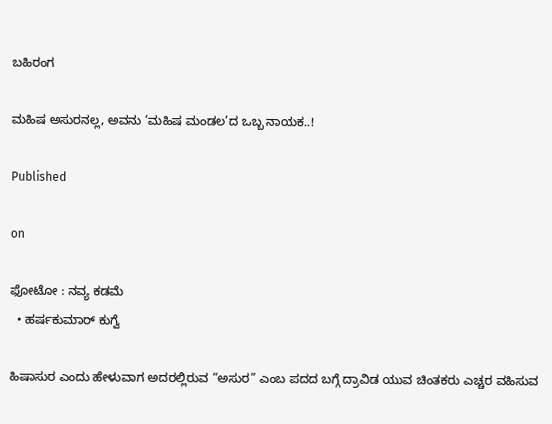ಬಹಿರಂಗ

ಮಹಿಷ ಅಸುರನಲ್ಲ, ಅವನು ‘ಮಹಿಷ ಮಂಡಲ’ದ ಒಬ್ಬ ನಾಯಕ..!

Published

on

ಫೋಟೋ : ನವ್ಯ ಕಡಮೆ
  • ಹರ್ಷಕುಮಾರ್ ಕುಗ್ವೆ

ಹಿಷಾಸುರ ಎಂದು ಹೇಳುವಾಗ ಅದರಲ್ಲಿರುವ “ಅಸುರ” ಎಂಬ ಪದದ ಬಗ್ಗೆ ದ್ರಾವಿಡ ಯುವ ಚಿಂತಕರು ಎಚ್ಚರ ವಹಿಸುವ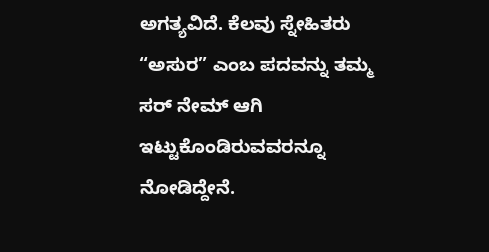ಅಗತ್ಯವಿದೆ. ಕೆಲವು ಸ್ನೇಹಿತರು “ಅಸುರ” ಎಂಬ ಪದವನ್ನು ತಮ್ಮ ಸರ್ ನೇಮ್ ಆಗಿ ಇಟ್ಟುಕೊಂಡಿರುವವರನ್ನೂ ನೋಡಿದ್ದೇನೆ.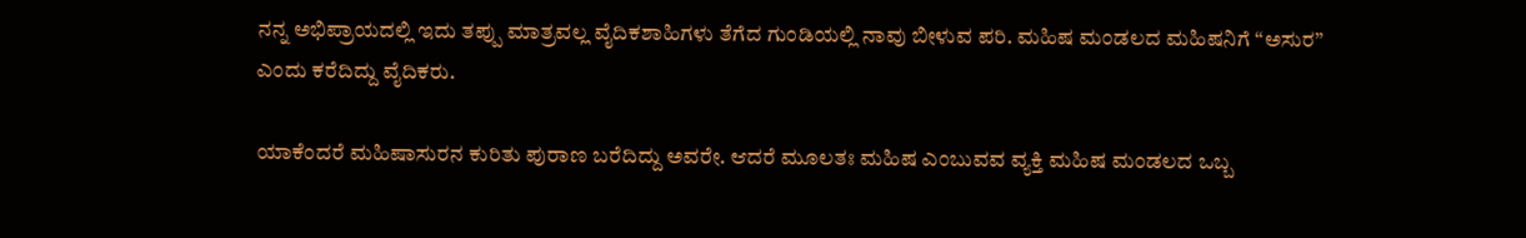ನನ್ನ ಅಭಿಪ್ರಾಯದಲ್ಲಿ ಇದು ತಪ್ಪು ಮಾತ್ರವಲ್ಲ ವೈದಿಕಶಾಹಿಗಳು ತೆಗೆದ ಗುಂಡಿಯಲ್ಲಿ ನಾವು ಬೀಳುವ ಪರಿ. ಮಹಿಷ ಮಂಡಲದ ಮಹಿಷನಿಗೆ “ಅಸುರ” ಎಂದು ಕರೆದಿದ್ದು ವೈದಿಕರು.

ಯಾಕೆಂದರೆ ಮಹಿಷಾಸುರನ ಕುರಿತು ಪುರಾಣ ಬರೆದಿದ್ದು ಅವರೇ. ಆದರೆ ಮೂಲತಃ ಮಹಿಷ ಎಂಬುವವ ವ್ಯಕ್ತಿ ಮಹಿಷ ಮಂಡಲದ ಒಬ್ಬ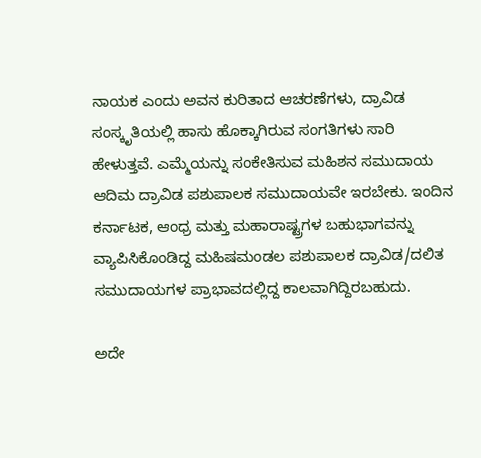ನಾಯಕ ಎಂದು ಅವನ ಕುರಿತಾದ ಆಚರಣೆಗಳು, ದ್ರಾವಿಡ ಸಂಸ್ಕೃತಿಯಲ್ಲಿ ಹಾಸು ಹೊಕ್ಕಾಗಿರುವ ಸಂಗತಿಗಳು ಸಾರಿ ಹೇಳುತ್ತವೆ. ಎಮ್ಮೆಯನ್ನು ಸಂಕೇತಿಸುವ ಮಹಿಶನ ಸಮುದಾಯ ಆದಿಮ ದ್ರಾವಿಡ ಪಶುಪಾಲಕ ಸಮುದಾಯವೇ ಇರಬೇಕು. ಇಂದಿನ ಕರ್ನಾಟಕ, ಆಂಧ್ರ ಮತ್ತು ಮಹಾರಾಷ್ಟ್ರಗಳ ಬಹುಭಾಗವನ್ನು ವ್ಯಾಪಿಸಿಕೊಂಡಿದ್ದ ಮಹಿಷಮಂಡಲ ಪಶುಪಾಲಕ ದ್ರಾವಿಡ/ದಲಿತ ಸಮುದಾಯಗಳ ಪ್ರಾಭಾವದಲ್ಲಿದ್ದ ಕಾಲವಾಗಿದ್ದಿರಬಹುದು.

ಅದೇ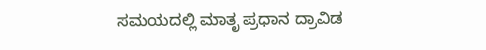ಸಮಯದಲ್ಲಿ ಮಾತೃ ಪ್ರಧಾನ ದ್ರಾವಿಡ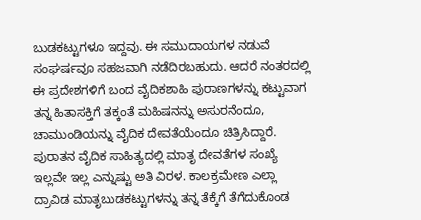ಬುಡಕಟ್ಟುಗಳೂ ಇದ್ದವು. ಈ ಸಮುದಾಯಗಳ ನಡುವೆ ಸಂಘರ್ಷವೂ ಸಹಜವಾಗಿ ನಡೆದಿರಬಹುದು. ಆದರೆ ನಂತರದಲ್ಲಿ ಈ ಪ್ರದೇಶಗಳಿಗೆ ಬಂದ ವೈದಿಕಶಾಹಿ ಪುರಾಣಗಳನ್ನು ಕಟ್ಟುವಾಗ ತನ್ನ ಹಿತಾಸಕ್ತಿಗೆ ತಕ್ಕಂತೆ ಮಹಿಷನನ್ನು ಅಸುರನೆಂದೂ, ಚಾಮುಂಡಿಯನ್ನು ವೈದಿಕ ದೇವತೆಯೆಂದೂ ಚಿತ್ರಿಸಿದ್ದಾರೆ. ಪುರಾತನ ವೈದಿಕ ಸಾಹಿತ್ಯದಲ್ಲಿ ಮಾತೃ ದೇವತೆಗಳ ಸಂಖ್ಯೆ ಇಲ್ಲವೇ ಇಲ್ಲ ಎನ್ನುಷ್ಟು ಅತಿ ವಿರಳ. ಕಾಲಕ್ರಮೇಣ ಎಲ್ಲಾ ದ್ರಾವಿಡ ಮಾತೃಬುಡಕಟ್ಟುಗಳನ್ನು ತನ್ನ ತೆಕ್ಕೆಗೆ ತೆಗೆದುಕೊಂಡ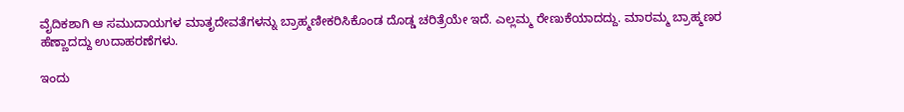ವೈದಿಕಶಾಗಿ ಆ ಸಮುದಾಯಗಳ ಮಾತೃದೇವತೆಗಳನ್ನು ಬ್ರಾಹ್ಮಣೀಕರಿಸಿಕೊಂಡ ದೊಡ್ಡ ಚರಿತ್ರೆಯೇ ಇದೆ. ಎಲ್ಲಮ್ಮ ರೇಣುಕೆಯಾದದ್ದು. ಮಾರಮ್ಮ ಬ್ರಾಹ್ಮಣರ ಹೆಣ್ಣಾದದ್ದು ಉದಾಹರಣೆಗಳು.

ಇಂದು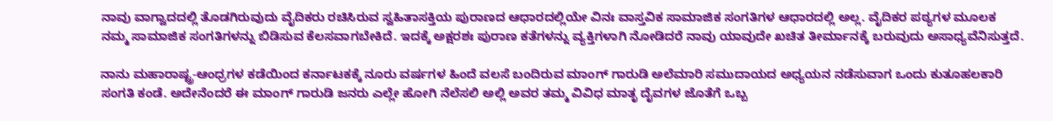ನಾವು ವಾಗ್ವಾದದಲ್ಲಿ ತೊಡಗಿರುವುದು ವೈದಿಕರು ರಚಿಸಿರುವ ಸ್ವಹಿತಾಸಕ್ತಿಯ ಪುರಾಣದ ಆಧಾರದಲ್ಲಿಯೇ ವಿನಃ ವಾಸ್ತವಿಕ ಸಾಮಾಜಿಕ ಸಂಗತಿಗಳ ಆಧಾರದಲ್ಲಿ ಅಲ್ಲ. ವೈದಿಕರ ಪಠ್ಯಗಳ ಮೂಲಕ ನಮ್ಮ ಸಾಮಾಜಿಕ ಸಂಗತಿಗಳನ್ನು ಬಿಡಿಸುವ ಕೆಲಸವಾಗಬೇಕಿದೆ. ಇದಕ್ಕೆ ಅಕ್ಷರಶಃ ಪುರಾಣ ಕತೆಗಳನ್ನು ವ್ಯಕ್ತಿಗಳಾಗಿ ನೋಡಿದರೆ ನಾವು ಯಾವುದೇ ಖಚಿತ ತೀರ್ಮಾನಕ್ಕೆ ಬರುವುದು ಅಸಾಧ್ಯವೆನಿಸುತ್ತದೆ.

ನಾನು ಮಹಾರಾಷ್ಟ್ರ-ಆಂಧ್ರಗಳ ಕಡೆಯಿಂದ ಕರ್ನಾಟಕಕ್ಕೆ ನೂರು ವರ್ಷಗಳ ಹಿಂದೆ ವಲಸೆ ಬಂದಿರುವ ಮಾಂಗ್ ಗಾರುಡಿ ಅಲೆಮಾರಿ ಸಮುದಾಯದ ಅಧ್ಯಯನ ನಡೆಸುವಾಗ ಒಂದು ಕುತೂಹಲಕಾರಿ ಸಂಗತಿ ಕಂಡೆ. ಅದೇನೆಂದರೆ ಈ ಮಾಂಗ್ ಗಾರುಡಿ ಜನರು ಎಲ್ಲೇ ಹೋಗಿ ನೆಲೆಸಲಿ ಅಲ್ಲಿ ಅವರ ತಮ್ಮ ವಿವಿಧ ಮಾತೃ ದೈವಗಳ ಜೊತೆಗೆ ಒಬ್ಬ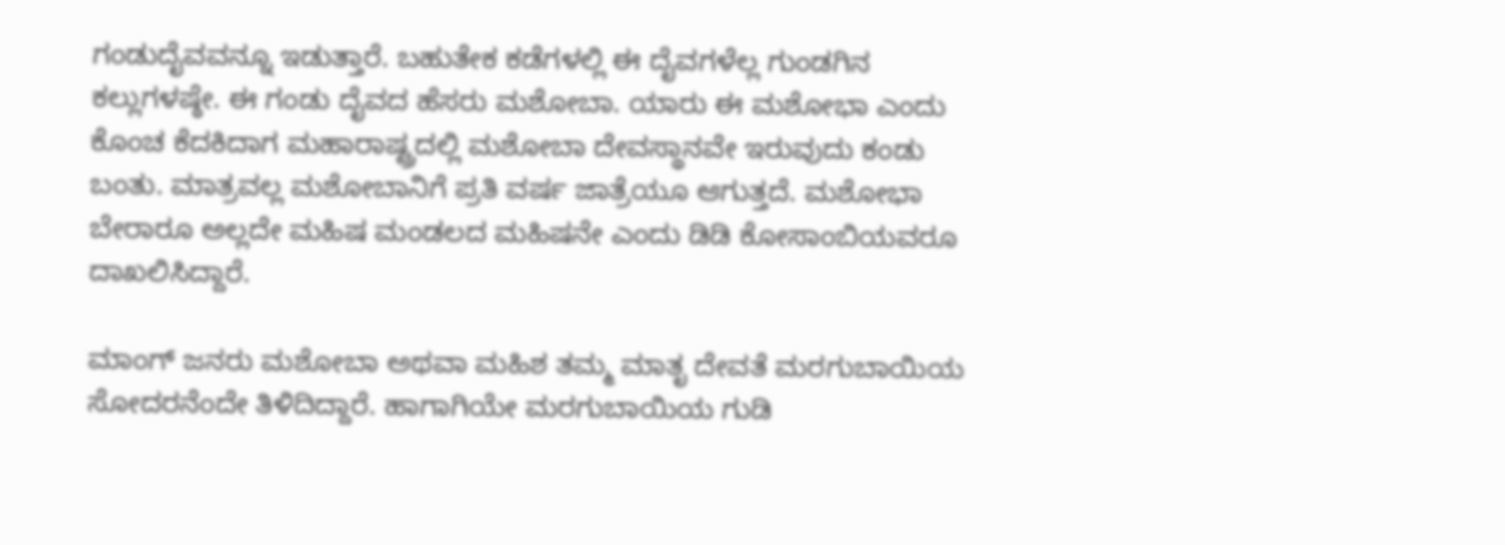ಗಂಡುದೈವವನ್ನೂ ಇಡುತ್ತಾರೆ. ಬಹುತೇಕ ಕಡೆಗಳಲ್ಲಿ ಈ ದೈವಗಳೆಲ್ಲ ಗುಂಡಗಿನ ಕಲ್ಲುಗಳಷ್ಠೇ. ಈ ಗಂಡು ದೈವದ ಹೆಸರು ಮಶೋಬಾ. ಯಾರು ಈ ಮಶೋಭಾ ಎಂದು ಕೊಂಚ ಕೆದಕಿದಾಗ ಮಹಾರಾಷ್ಟ್ರದಲ್ಲಿ ಮಶೋಬಾ ದೇವಸ್ಥಾನವೇ ಇರುವುದು ಕಂಡು ಬಂತು. ಮಾತ್ರವಲ್ಲ ಮಶೋಬಾನಿಗೆ ಪ್ರತಿ ವರ್ಷ ಜಾತ್ರೆಯೂ ಆಗುತ್ತದೆ. ಮಶೋಭಾ ಬೇರಾರೂ ಅಲ್ಲದೇ ಮಹಿಷ ಮಂಡಲದ ಮಹಿಷನೇ ಎಂದು ಡಿಡಿ ಕೋಸಾಂಬಿಯವರೂ ದಾಖಲಿಸಿದ್ದಾರೆ.

ಮಾಂಗ್ ಜನರು ಮಶೋಬಾ ಅಥವಾ ಮಹಿಶ ತಮ್ಮ ಮಾತೃ ದೇವತೆ ಮರಗುಬಾಯಿಯ ಸೋದರನೆಂದೇ ತಿಳಿದಿದ್ದಾರೆ. ಹಾಗಾಗಿಯೇ ಮರಗುಬಾಯಿಯ ಗುಡಿ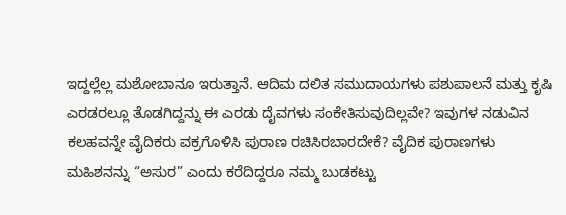ಇದ್ದಲ್ಲೆಲ್ಲ ಮಶೋಬಾನೂ ಇರುತ್ತಾನೆ. ಆದಿಮ ದಲಿತ ಸಮುದಾಯಗಳು ಪಶುಪಾಲನೆ ಮತ್ತು ಕೃಷಿ ಎರಡರಲ್ಲೂ ತೊಡಗಿದ್ದನ್ನು ಈ ಎರಡು ದೈವಗಳು ಸಂಕೇತಿಸುವುದಿಲ್ಲವೇ? ಇವುಗಳ ನಡುವಿನ ಕಲಹವನ್ನೇ ವೈದಿಕರು ವಕ್ರಗೊಳಿಸಿ ಪುರಾಣ ರಚಿಸಿರಬಾರದೇಕೆ? ವೈದಿಕ ಪುರಾಣಗಳು ಮಹಿಶನನ್ನು “ಅಸುರ” ಎಂದು ಕರೆದಿದ್ದರೂ ನಮ್ಮ ಬುಡಕಟ್ಟು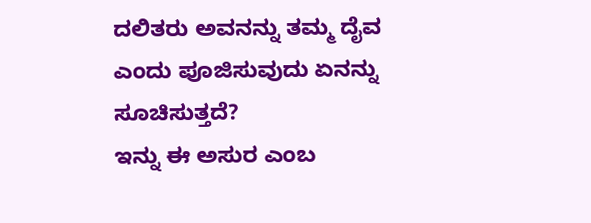ದಲಿತರು ಅವನನ್ನು ತಮ್ಮ ದೈವ ಎಂದು ಪೂಜಿಸುವುದು ಏನನ್ನು ಸೂಚಿಸುತ್ತದೆ?
ಇನ್ನು ಈ ಅಸುರ ಎಂಬ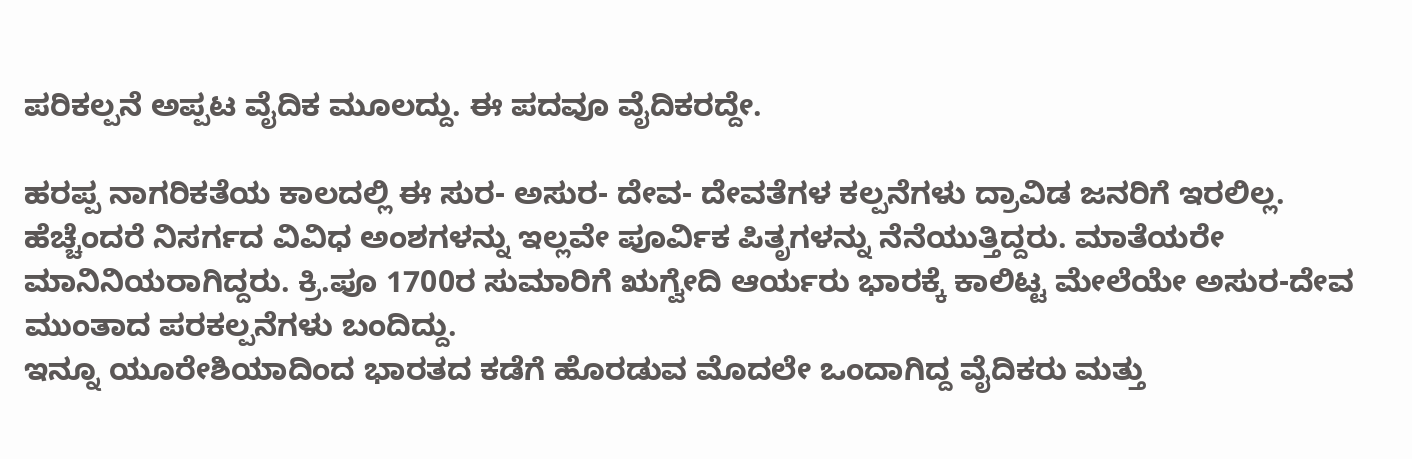ಪರಿಕಲ್ಪನೆ ಅಪ್ಪಟ ವೈದಿಕ ಮೂಲದ್ದು. ಈ ಪದವೂ ವೈದಿಕರದ್ದೇ.

ಹರಪ್ಪ ನಾಗರಿಕತೆಯ ಕಾಲದಲ್ಲಿ ಈ ಸುರ- ಅಸುರ- ದೇವ- ದೇವತೆಗಳ ಕಲ್ಪನೆಗಳು ದ್ರಾವಿಡ ಜನರಿಗೆ ಇರಲಿಲ್ಲ. ಹೆಚ್ಚೆಂದರೆ ನಿಸರ್ಗದ ವಿವಿಧ ಅಂಶಗಳನ್ನು ಇಲ್ಲವೇ ಪೂರ್ವಿಕ ಪಿತೃಗಳನ್ನು ನೆನೆಯುತ್ತಿದ್ದರು. ಮಾತೆಯರೇ ಮಾನಿನಿಯರಾಗಿದ್ದರು. ಕ್ರಿ.ಪೂ 1700ರ ಸುಮಾರಿಗೆ ಋಗ್ವೇದಿ ಆರ್ಯರು ಭಾರಕ್ಕೆ ಕಾಲಿಟ್ಟ ಮೇಲೆಯೇ ಅಸುರ-ದೇವ ಮುಂತಾದ ಪರಕಲ್ಪನೆಗಳು ಬಂದಿದ್ದು.
ಇನ್ನೂ ಯೂರೇಶಿಯಾದಿಂದ ಭಾರತದ ಕಡೆಗೆ ಹೊರಡುವ ಮೊದಲೇ ಒಂದಾಗಿದ್ದ ವೈದಿಕರು ಮತ್ತು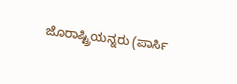ಜೊರಾಷ್ಟ್ರಿಯನ್ನರು (ಪಾರ್ಸಿ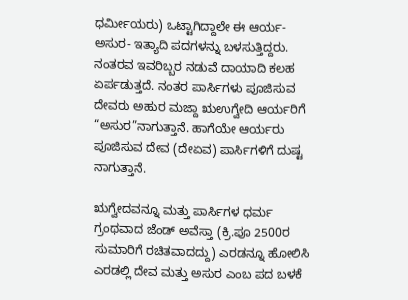ಧರ್ಮೀಯರು) ಒಟ್ಟಾಗಿದ್ದಾಲೇ ಈ ಆರ್ಯ- ಅಸುರ- ಇತ್ಯಾದಿ ಪದಗಳನ್ನು ಬಳಸುತ್ತಿದ್ದರು. ನಂತರವ ಇವರಿಬ್ಬರ ನಡುವೆ ದಾಯಾದಿ ಕಲಹ ಏರ್ಪಡುತ್ತದೆ. ನಂತರ ಪಾರ್ಸಿಗಳು ಪೂಜಿಸುವ ದೇವರು ಅಹುರ ಮಜ್ದಾ ಋಉಗ್ವೇದಿ ಆರ್ಯರಿಗೆ “ಅಸುರ”ನಾಗುತ್ತಾನೆ. ಹಾಗೆಯೇ ಆರ್ಯರು ಪೂಜಿಸುವ ದೇವ (ದೇಏವ) ಪಾರ್ಸಿಗಳಿಗೆ ದುಷ್ಟ ನಾಗುತ್ತಾನೆ.

ಋಗ್ವೇದವನ್ನೂ ಮತ್ತು ಪಾರ್ಸಿಗಳ ಧರ್ಮ ಗ್ರಂಥವಾದ ಜೆಂಡ್ ಅವೆಸ್ತಾ (ಕ್ರಿ.ಪೂ 2500ರ ಸುಮಾರಿಗೆ ರಚಿತವಾದದ್ದು) ಎರಡನ್ನೂ ಹೋಲಿಸಿ ಎರಡಲ್ಲಿ ದೇವ ಮತ್ತು ಅಸುರ ಎಂಬ ಪದ ಬಳಕೆ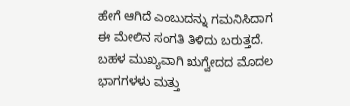ಹೇಗೆ ಆಗಿದೆ ಎಂಬುದನ್ನು ಗಮನಿಸಿದಾಗ ಈ ಮೇಲಿನ ಸಂಗತಿ ತಿಳಿದು ಬರುತ್ತದೆ. ಬಹಳ ಮುಖ್ಯವಾಗಿ ಋಗ್ವೇದದ ಮೊದಲ ಭಾಗಗಳಳು ಮತ್ತು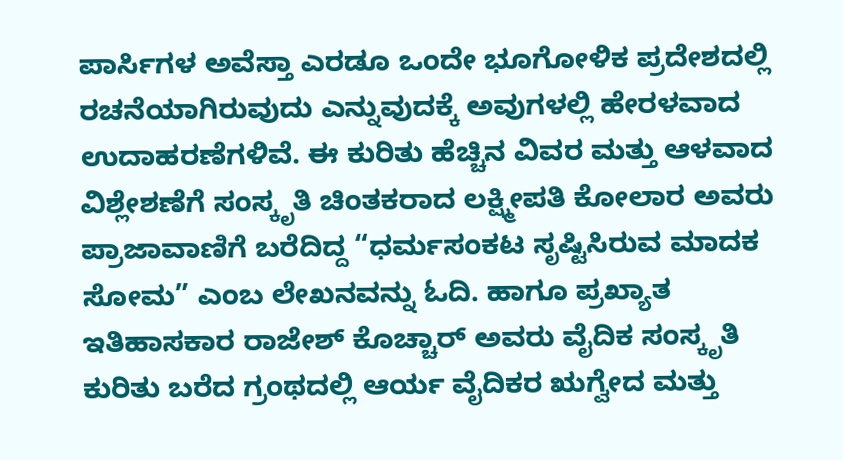ಪಾರ್ಸಿಗಳ ಅವೆಸ್ತಾ ಎರಡೂ ಒಂದೇ ಭೂಗೋಳಿಕ ಪ್ರದೇಶದಲ್ಲಿ ರಚನೆಯಾಗಿರುವುದು ಎನ್ನುವುದಕ್ಕೆ ಅವುಗಳಲ್ಲಿ ಹೇರಳವಾದ ಉದಾಹರಣೆಗಳಿವೆ. ಈ ಕುರಿತು ಹೆಚ್ಚಿನ ವಿವರ ಮತ್ತು ಆಳವಾದ ವಿಶ್ಲೇಶಣೆಗೆ ಸಂಸ್ಕೃತಿ ಚಿಂತಕರಾದ ಲಕ್ಷ್ಮೀಪತಿ ಕೋಲಾರ ಅವರು ಪ್ರಾಜಾವಾಣಿಗೆ ಬರೆದಿದ್ದ “ಧರ್ಮಸಂಕಟ ಸೃಷ್ಟಿಸಿರುವ ಮಾದಕ ಸೋಮ” ಎಂಬ ಲೇಖನವನ್ನು ಓದಿ. ಹಾಗೂ ಪ್ರಖ್ಯಾತ ಇತಿಹಾಸಕಾರ ರಾಜೇಶ್ ಕೊಚ್ಚಾರ್ ಅವರು ವೈದಿಕ ಸಂಸ್ಕೃತಿ ಕುರಿತು ಬರೆದ ಗ್ರಂಥದಲ್ಲಿ ಆರ್ಯ ವೈದಿಕರ ಋಗ್ವೇದ ಮತ್ತು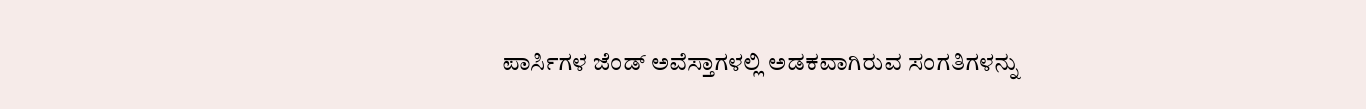ಪಾರ್ಸಿಗಳ ಜೆಂಡ್ ಅವೆಸ್ತಾಗಳಲ್ಲಿ ಅಡಕವಾಗಿರುವ ಸಂಗತಿಗಳನ್ನು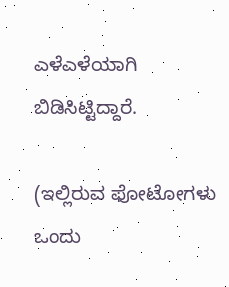ಎಳೆಎಳೆಯಾಗಿ ಬಿಡಿಸಿಟ್ಟಿದ್ದಾರೆ.

(ಇಲ್ಲಿರುವ ಫೋಟೋಗಳು ಒಂದು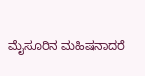ಮೈಸೂರಿನ ಮಹಿಷನಾದರೆ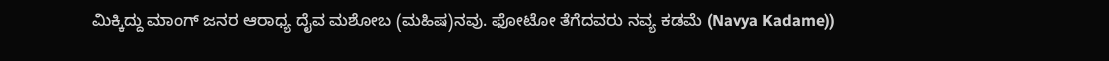ಮಿಕ್ಕಿದ್ದು ಮಾಂಗ್ ಜನರ ಆರಾಧ್ಯ ದೈವ ಮಶೋಬ (ಮಹಿಷ)ನವು. ಫೋಟೋ ತೆಗೆದವರು ನವ್ಯ ಕಡಮೆ (Navya Kadame))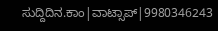ಸುದ್ದಿದಿನ.ಕಾಂ|ವಾಟ್ಸಾಪ್|9980346243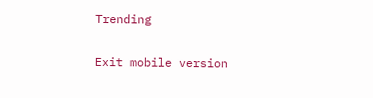Trending

Exit mobile version